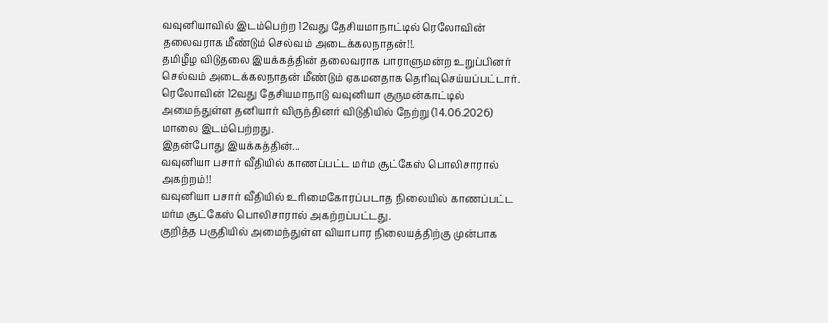வவுனியாவில் இடம்பெற்ற 12வது தேசியமாநாட்டில் ரெலோவின் தலைவராக மீண்டும் செல்வம் அடைக்கலநாதன்!!.
தமிழீழ விடுதலை இயக்கத்தின் தலைவராக பாராளுமன்ற உறுப்பினர் செல்வம் அடைக்கலநாதன் மீண்டும் ஏகமனதாக தெரிவுசெய்யப்பட்டார்.
ரெலோவின் 12வது தேசியமாநாடு வவுனியா குருமன்காட்டில் அமைந்துள்ள தனியார் விருந்தினர் விடுதியில் நேற்று (14.06.2026) மாலை இடம்பெற்றது.
இதன்போது இயக்கத்தின்...
வவுனியா பசார் வீதியில் காணப்பட்ட மர்ம சூட்கேஸ் பொலிசாரால் அகற்றம்!!
வவுனியா பசார் வீதியில் உரிமைகோரப்படாத நிலையில் காணப்பட்ட மர்ம சூட்கேஸ் பொலிசாரால் அகற்றப்பட்டது.
குறித்த பகுதியில் அமைந்துள்ள வியாபார நிலையத்திற்கு முன்பாக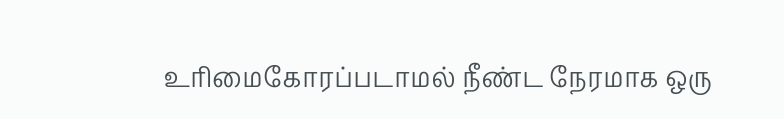உரிமைகோரப்படாமல் நீண்ட நேரமாக ஒரு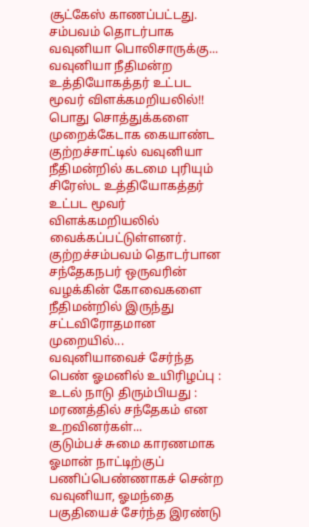சூட்கேஸ் காணப்பட்டது.
சம்பவம் தொடர்பாக வவுனியா பொலிசாருக்கு...
வவுனியா நீதிமன்ற உத்தியோகத்தர் உட்பட மூவர் விளக்கமறியலில்!!
பொது சொத்துக்களை முறைக்கேடாக கையாண்ட குற்றச்சாட்டில் வவுனியா நீதிமன்றில் கடமை புரியும் சிரேஸ்ட உத்தியோகத்தர் உட்பட மூவர் விளக்கமறியலில் வைக்கப்பட்டுள்ளனர்.
குற்றச்சம்பவம் தொடர்பான சந்தேகநபர் ஒருவரின் வழக்கின் கோவைகளை நீதிமன்றில் இருந்து சட்டவிரோதமான முறையில்...
வவுனியாவைச் சேர்ந்த பெண் ஓமனில் உயிரிழப்பு : உடல் நாடு திரும்பியது : மரணத்தில் சந்தேகம் என உறவினர்கள்...
குடும்பச் சுமை காரணமாக ஓமான் நாட்டிற்குப் பணிப்பெண்ணாகச் சென்ற வவுனியா, ஓமந்தை பகுதியைச் சேர்ந்த இரண்டு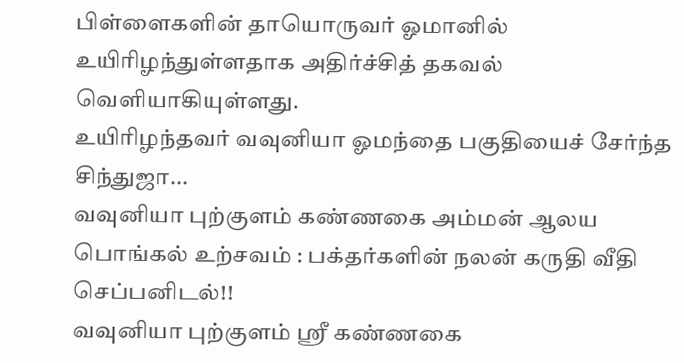பிள்ளைகளின் தாயொருவர் ஓமானில் உயிரிழந்துள்ளதாக அதிர்ச்சித் தகவல் வெளியாகியுள்ளது.
உயிரிழந்தவர் வவுனியா ஓமந்தை பகுதியைச் சேர்ந்த சிந்துஜா...
வவுனியா புற்குளம் கண்ணகை அம்மன் ஆலய பொங்கல் உற்சவம் : பக்தர்களின் நலன் கருதி வீதி செப்பனிடல்!!
வவுனியா புற்குளம் ஸ்ரீ கண்ணகை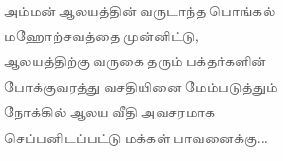அம்மன் ஆலயத்தின் வருடாந்த பொங்கல் மஹோற்சவத்தை முன்னிட்டு, ஆலயத்திற்கு வருகை தரும் பக்தர்களின் போக்குவரத்து வசதியினை மேம்படுத்தும் நோக்கில் ஆலய வீதி அவசரமாக செப்பனிடப்பட்டு மக்கள் பாவனைக்கு...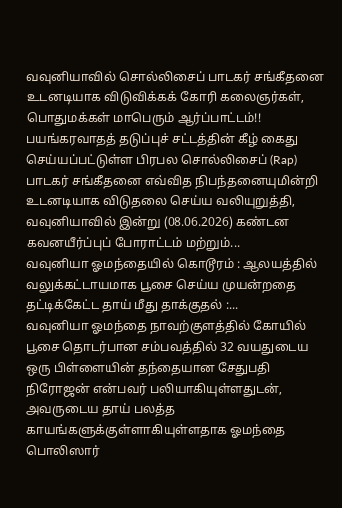வவுனியாவில் சொல்லிசைப் பாடகர் சங்கீதனை உடனடியாக விடுவிக்கக் கோரி கலைஞர்கள், பொதுமக்கள் மாபெரும் ஆர்ப்பாட்டம்!!
பயங்கரவாதத் தடுப்புச் சட்டத்தின் கீழ் கைது செய்யப்பட்டுள்ள பிரபல சொல்லிசைப் (Rap) பாடகர் சங்கீதனை எவ்வித நிபந்தனையுமின்றி உடனடியாக விடுதலை செய்ய வலியுறுத்தி, வவுனியாவில் இன்று (08.06.2026) கண்டன கவனயீர்ப்புப் போராட்டம் மற்றும்...
வவுனியா ஓமந்தையில் கொடூரம் : ஆலயத்தில் வலுக்கட்டாயமாக பூசை செய்ய முயன்றதை தட்டிக்கேட்ட தாய் மீது தாக்குதல் :...
வவுனியா ஓமந்தை நாவற்குளத்தில் கோயில் பூசை தொடர்பான சம்பவத்தில் 32 வயதுடைய ஒரு பிள்ளையின் தந்தையான சேதுபதி நிரோஜன் என்பவர் பலியாகியுள்ளதுடன், அவருடைய தாய் பலத்த காயங்களுக்குள்ளாகியுள்ளதாக ஓமந்தை பொலிஸார்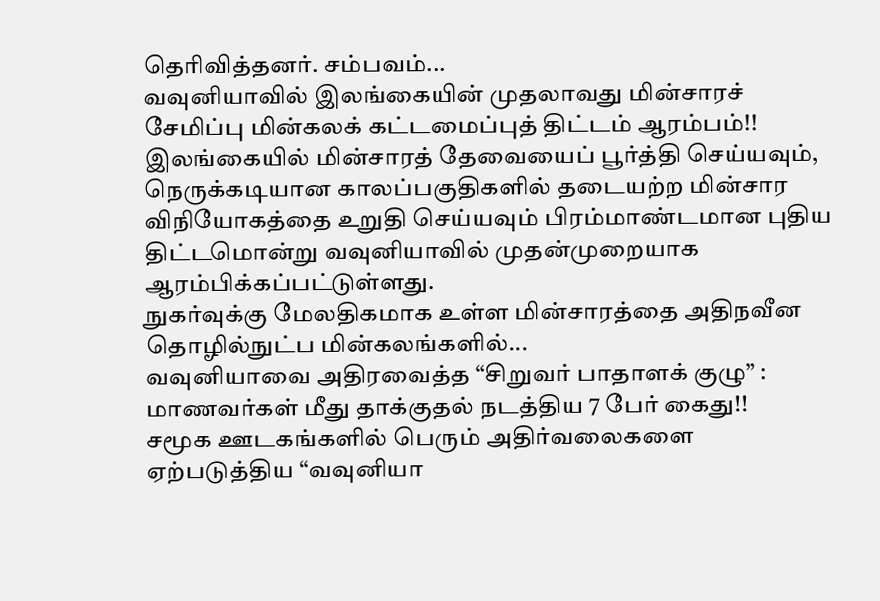தெரிவித்தனர். சம்பவம்...
வவுனியாவில் இலங்கையின் முதலாவது மின்சாரச் சேமிப்பு மின்கலக் கட்டமைப்புத் திட்டம் ஆரம்பம்!!
இலங்கையில் மின்சாரத் தேவையைப் பூர்த்தி செய்யவும், நெருக்கடியான காலப்பகுதிகளில் தடையற்ற மின்சார விநியோகத்தை உறுதி செய்யவும் பிரம்மாண்டமான புதிய திட்டமொன்று வவுனியாவில் முதன்முறையாக ஆரம்பிக்கப்பட்டுள்ளது.
நுகர்வுக்கு மேலதிகமாக உள்ள மின்சாரத்தை அதிநவீன தொழில்நுட்ப மின்கலங்களில்...
வவுனியாவை அதிரவைத்த “சிறுவர் பாதாளக் குழு” : மாணவர்கள் மீது தாக்குதல் நடத்திய 7 பேர் கைது!!
சமூக ஊடகங்களில் பெரும் அதிர்வலைகளை ஏற்படுத்திய “வவுனியா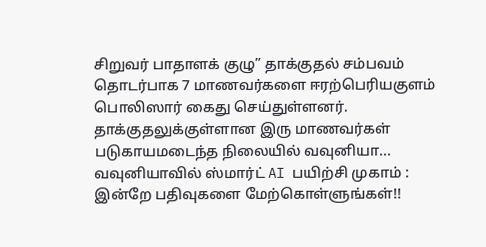சிறுவர் பாதாளக் குழு” தாக்குதல் சம்பவம் தொடர்பாக 7 மாணவர்களை ஈரற்பெரியகுளம் பொலிஸார் கைது செய்துள்ளனர். தாக்குதலுக்குள்ளான இரு மாணவர்கள் படுகாயமடைந்த நிலையில் வவுனியா...
வவுனியாவில் ஸ்மார்ட் AI பயிற்சி முகாம் : இன்றே பதிவுகளை மேற்கொள்ளுங்கள்!!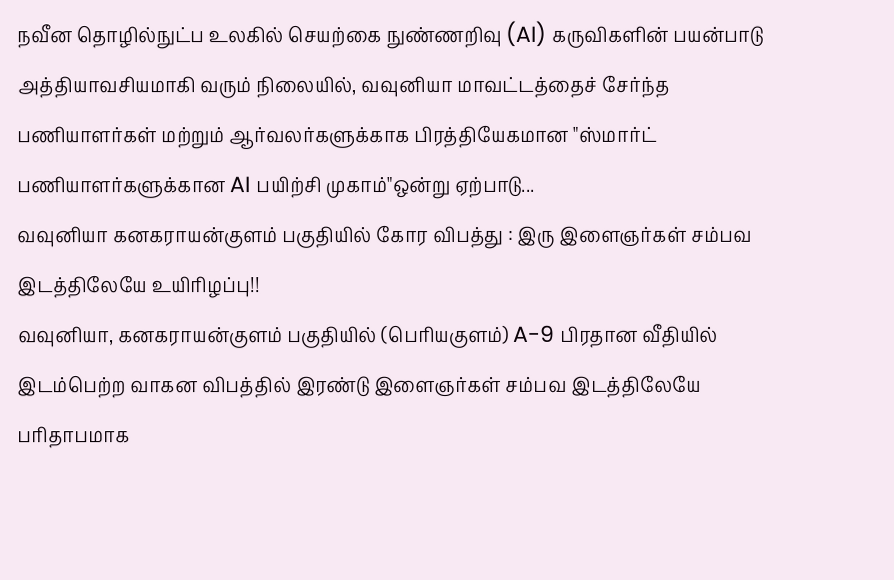நவீன தொழில்நுட்ப உலகில் செயற்கை நுண்ணறிவு (AI) கருவிகளின் பயன்பாடு அத்தியாவசியமாகி வரும் நிலையில், வவுனியா மாவட்டத்தைச் சேர்ந்த பணியாளர்கள் மற்றும் ஆர்வலர்களுக்காக பிரத்தியேகமான "ஸ்மார்ட் பணியாளர்களுக்கான AI பயிற்சி முகாம்"ஒன்று ஏற்பாடு...
வவுனியா கனகராயன்குளம் பகுதியில் கோர விபத்து : இரு இளைஞர்கள் சம்பவ இடத்திலேயே உயிரிழப்பு!!
வவுனியா, கனகராயன்குளம் பகுதியில் (பெரியகுளம்) A-9 பிரதான வீதியில் இடம்பெற்ற வாகன விபத்தில் இரண்டு இளைஞர்கள் சம்பவ இடத்திலேயே பரிதாபமாக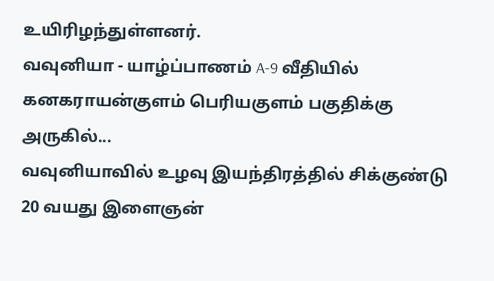உயிரிழந்துள்ளனர்.
வவுனியா - யாழ்ப்பாணம் A-9 வீதியில் கனகராயன்குளம் பெரியகுளம் பகுதிக்கு அருகில்...
வவுனியாவில் உழவு இயந்திரத்தில் சிக்குண்டு 20 வயது இளைஞன்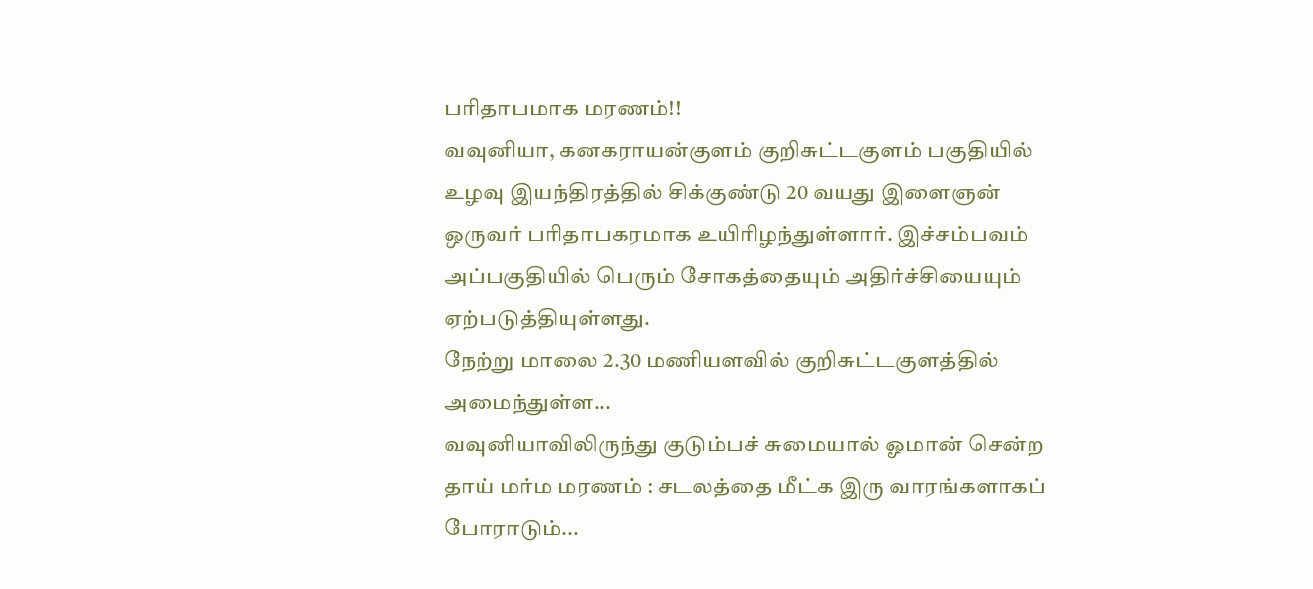பரிதாபமாக மரணம்!!
வவுனியா, கனகராயன்குளம் குறிசுட்டகுளம் பகுதியில் உழவு இயந்திரத்தில் சிக்குண்டு 20 வயது இளைஞன் ஒருவர் பரிதாபகரமாக உயிரிழந்துள்ளார். இச்சம்பவம் அப்பகுதியில் பெரும் சோகத்தையும் அதிர்ச்சியையும் ஏற்படுத்தியுள்ளது.
நேற்று மாலை 2.30 மணியளவில் குறிசுட்டகுளத்தில் அமைந்துள்ள...
வவுனியாவிலிருந்து குடும்பச் சுமையால் ஓமான் சென்ற தாய் மர்ம மரணம் : சடலத்தை மீட்க இரு வாரங்களாகப் போராடும்...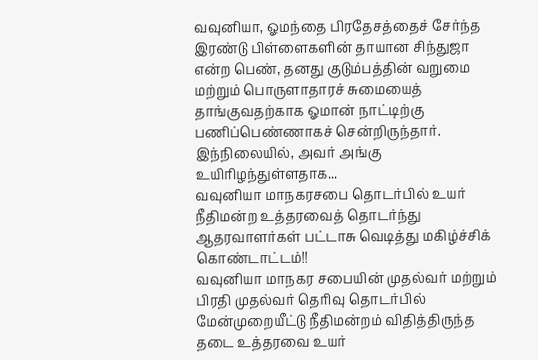வவுனியா, ஓமந்தை பிரதேசத்தைச் சேர்ந்த இரண்டு பிள்ளைகளின் தாயான சிந்துஜா என்ற பெண், தனது குடும்பத்தின் வறுமை மற்றும் பொருளாதாரச் சுமையைத் தாங்குவதற்காக ஓமான் நாட்டிற்கு பணிப்பெண்ணாகச் சென்றிருந்தார்.
இந்நிலையில், அவர் அங்கு உயிரிழந்துள்ளதாக...
வவுனியா மாநகரசபை தொடர்பில் உயர் நீதிமன்ற உத்தரவைத் தொடர்ந்து ஆதரவாளர்கள் பட்டாசு வெடித்து மகிழ்ச்சிக் கொண்டாட்டம்!!
வவுனியா மாநகர சபையின் முதல்வர் மற்றும் பிரதி முதல்வர் தெரிவு தொடர்பில் மேன்முறையீட்டு நீதிமன்றம் விதித்திருந்த தடை உத்தரவை உயர்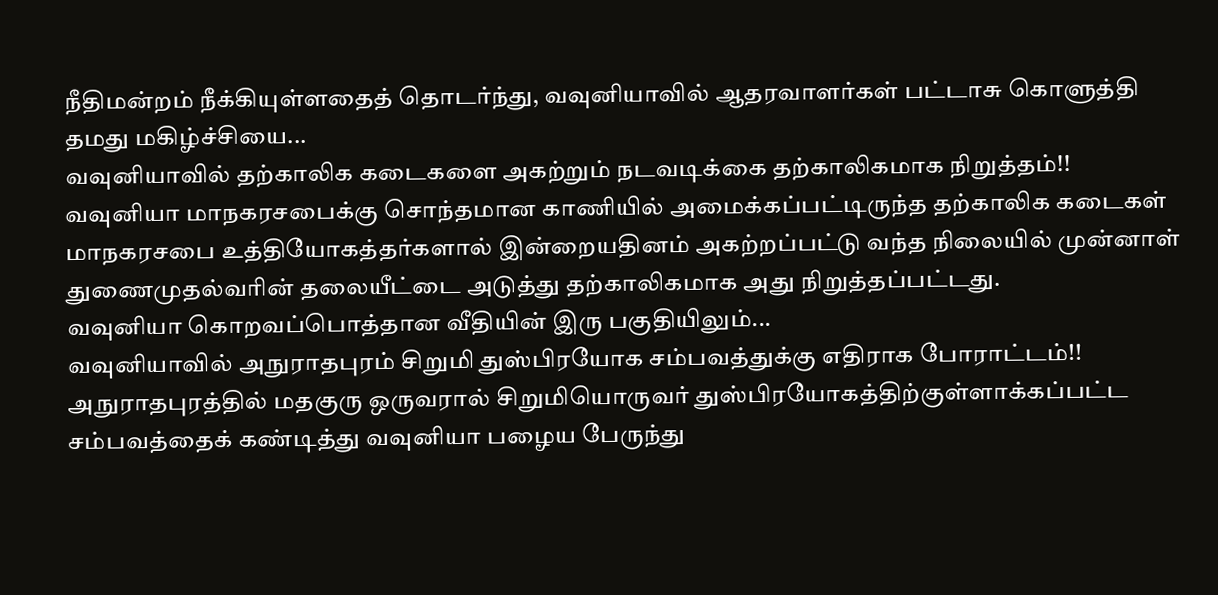நீதிமன்றம் நீக்கியுள்ளதைத் தொடர்ந்து, வவுனியாவில் ஆதரவாளர்கள் பட்டாசு கொளுத்தி தமது மகிழ்ச்சியை...
வவுனியாவில் தற்காலிக கடைகளை அகற்றும் நடவடிக்கை தற்காலிகமாக நிறுத்தம்!!
வவுனியா மாநகரசபைக்கு சொந்தமான காணியில் அமைக்கப்பட்டிருந்த தற்காலிக கடைகள் மாநகரசபை உத்தியோகத்தர்களால் இன்றையதினம் அகற்றப்பட்டு வந்த நிலையில் முன்னாள் துணைமுதல்வரின் தலையீட்டை அடுத்து தற்காலிகமாக அது நிறுத்தப்பட்டது.
வவுனியா கொறவப்பொத்தான வீதியின் இரு பகுதியிலும்...
வவுனியாவில் அநுராதபுரம் சிறுமி துஸ்பிரயோக சம்பவத்துக்கு எதிராக போராட்டம்!!
அநுராதபுரத்தில் மதகுரு ஒருவரால் சிறுமியொருவர் துஸ்பிரயோகத்திற்குள்ளாக்கப்பட்ட சம்பவத்தைக் கண்டித்து வவுனியா பழைய பேருந்து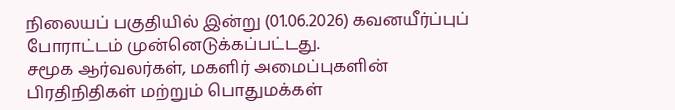நிலையப் பகுதியில் இன்று (01.06.2026) கவனயீர்ப்புப் போராட்டம் முன்னெடுக்கப்பட்டது.
சமூக ஆர்வலர்கள், மகளிர் அமைப்புகளின் பிரதிநிதிகள் மற்றும் பொதுமக்கள்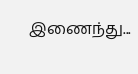இணைந்து...